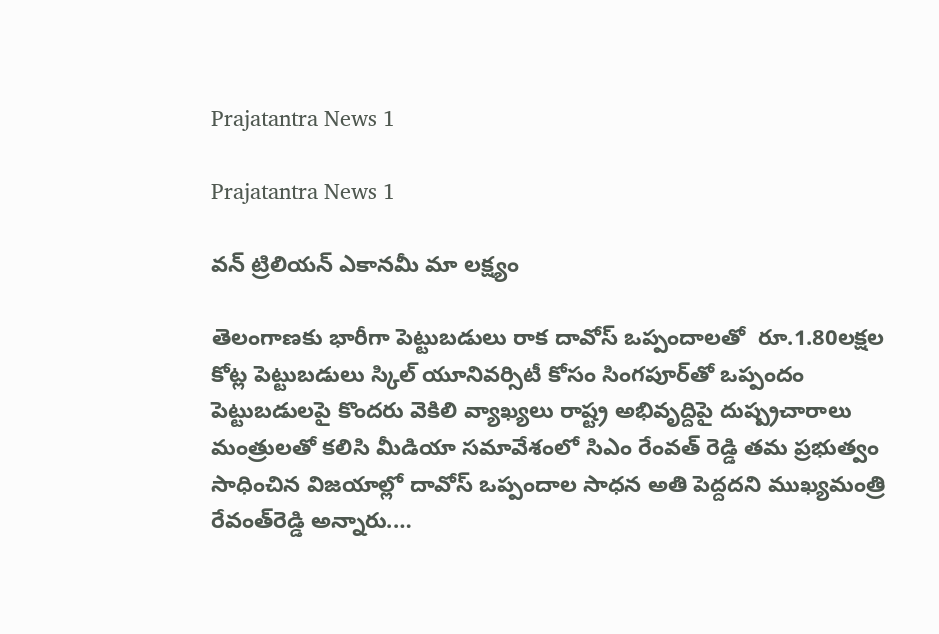Prajatantra News 1

Prajatantra News 1

వన్‌ ‌ట్రిలియన్‌ ఎకానమీ మా లక్ష్యం

తెలంగాణకు భారీగా పెట్టుబడులు రాక దావోస్‌ ఒప్పందాలతో  రూ.1.80లక్షల కోట్ల పెట్టుబడులు స్కిల్ ‌యూనివర్సిటీ కోసం సింగపూర్‌తో ఒప్పందం పెట్టుబడులపై కొందరు వెకిలి వ్యాఖ్య‌లు రాష్ట్ర‌ అభివృద్దిపై దుష్ప్రచారాలు మంత్రులతో కలిసి మీడియా సమావేశంలో సిఎం రేంవత్‌ ‌రెడ్డి తమ ప్రభుత్వం సాధించిన విజయాల్లో దావోస్‌ ఒప్పందాల సాధన అతి పెద్దదని ముఖ్యమంత్రి రేవంత్‌రెడ్డి అన్నారు.…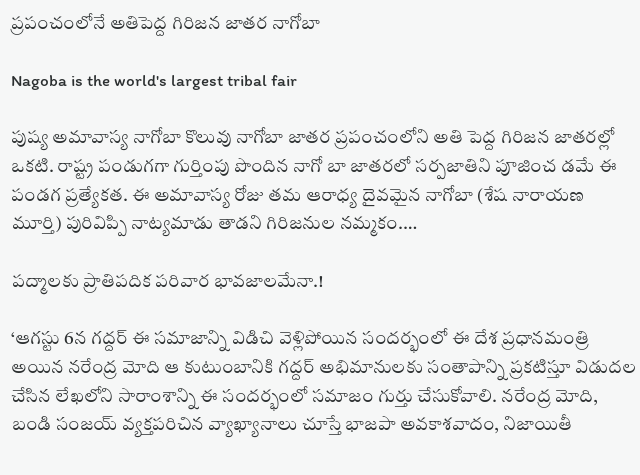ప్రపంచంలోనే అతిపెద్ద గిరిజన జాతర నాగోబా

Nagoba is the world's largest tribal fair

పుష్య అమావాస్య నాగోబా కొలువు నాగోబా జాతర ప్రపంచంలోని అతి పెద్ద గిరిజన జాతరల్లో ఒకటి. రాష్ట్ర పండుగగా గుర్తింపు పొందిన నాగో బా జాతరలో సర్పజాతిని పూజించ డమే ఈ పండగ ప్రత్యేకత. ఈ అమావాస్య రోజు తమ ఆరాధ్య దైవమైన నాగోబా (శేష నారాయణ మూర్తి) పురివిప్పి నాట్యమాడు తాడని గిరిజనుల నమ్మకం.…

పద్మాలకు ప్రాతిపదిక పరివార భావజాలమేనా.!

‘ఆగస్టు 6న గద్దర్‌ ఈ సమాజాన్ని విడిచి వెళ్లిపోయిన సందర్భంలో ఈ దేశ ప్రధానమంత్రి అయిన నరేంద్ర మోది ఆ కుటుంబానికి గద్దర్‌ అభిమానులకు సంతాపాన్ని ప్రకటిస్తూ విడుదల చేసిన లేఖలోని సారాంశాన్ని ఈ సందర్భంలో సమాజం గుర్తు చేసుకోవాలి. నరేంద్ర మోది, బండి సంజయ్‌ వ్యక్తపరిచిన వ్యాఖ్యానాలు చూస్తే భాజపా అవకాశవాదం, నిజాయితీ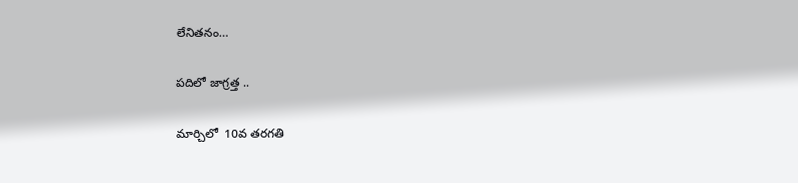లేనితనం…

పదిలో జాగ్రత్త ..

మార్చిలో  10వ తరగతి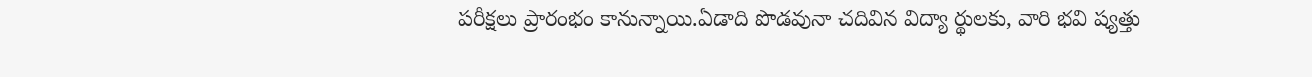పరీక్షలు ప్రారంభం కానున్నాయి.ఏడాది పొడవునా చదివిన విద్యా ర్థులకు, వారి భవి ష్యత్తు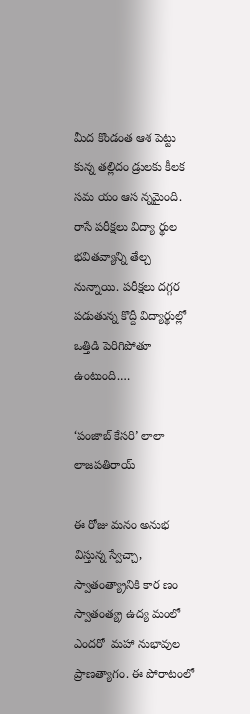మీద కొండంత ఆశ పెట్టు కున్న తల్లిదం డ్రులకు కీలక సమ యం ఆస న్నమైంది. రాసే పరీక్షలు విద్యా ర్థుల భవితవ్యాన్ని తేల్చ నున్నాయి. పరీక్షలు దగ్గర పడుతున్న కొద్దీ విద్యార్థుల్లో ఒత్తిడి పెరిగిపోతూ ఉంటుంది.…

‘పంజాబ్‌ కేసరి’ లాలా లాజపతిరాయ్‌

ఈ రోజు మనం అనుభ విస్తున్న స్వేచ్చా, స్వాతంత్య్రానికి కార ణం స్వాతంత్య్ర ఉద్య మంలో ఎందరో  మహా నుభావుల ప్రాణత్యాగం. ఈ పోరాటంలో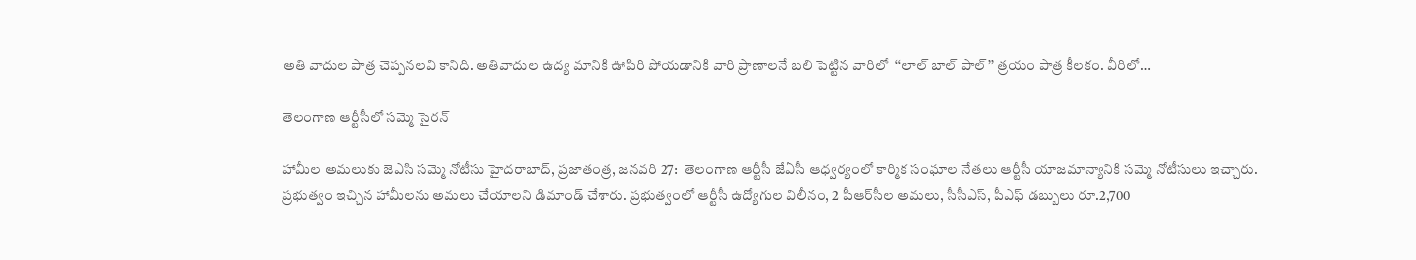అతి వాదుల పాత్ర చెప్పనలవి కానిది. అతివాదుల ఉద్య మానికి ఊపిరి పోయడానికి వారి ప్రాణాలనే బలి పెట్టిన వారిలో  ‘‘లాల్‌ బాల్‌ పాల్‌’’ త్రయం పాత్ర కీలకం. వీరిలో…

తెలంగాణ ఆర్టీసీలో సమ్మె సైరన్‌

హామీల అమలుకు జెఎసి సమ్మె నోటీసు హైదరాబాద్‌, ప్రజాతంత్ర, జనవరి 27:  తెలంగాణ ఆర్టీసీ జేఏసీ ఆధ్వర్యంలో కార్మిక సంఘాల నేతలు ఆర్టీసీ యాజమాన్యానికి సమ్మె నోటీసులు ఇచ్చారు. ప్రభుత్వం ఇచ్చిన హామీలను అమలు చేయాలని డిమాండ్‌ ‌చేశారు. ప్రభుత్వంలో ఆర్టీసీ ఉద్యోగుల విలీనం, 2 పీఆర్‌సీల అమలు, సీసీఎస్‌, పీఎఫ్‌ ‌డబ్బులు రూ.2,700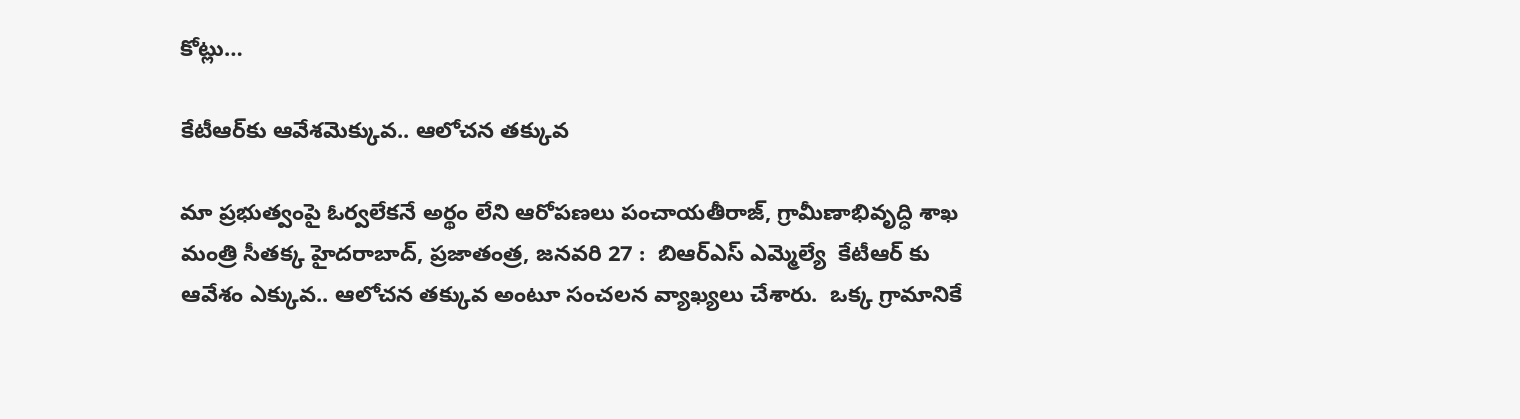కోట్లు…

కేటీఆర్‌కు ఆవేశమెక్కువ.. ఆలోచన తక్కువ

మా ప్రభుత్వంపై ఓర్వలేకనే అర్థం లేని ఆరోపణలు పంచాయతీరాజ్‌, గ్రామీణాభివృద్ధి శాఖ మంత్రి సీతక్క హైదరాబాద్‌, ప్రజాతంత్ర, జనవరి 27 :  బిఆర్‌ఎస్‌ ఎమ్మెల్యే  కేటీఆర్‌ ‌కు ఆవేశం ఎక్కువ.. ఆలోచన తక్కువ అంటూ సంచలన వ్యాఖ్యలు చేశారు.  ఒక్క గ్రామానికే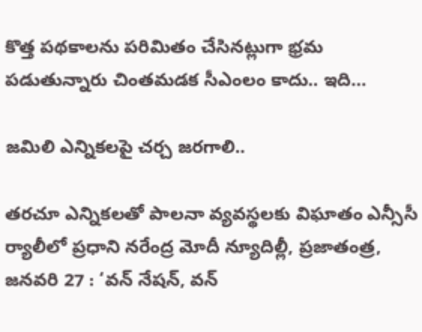కొత్త పథకాలను పరిమితం చేసినట్లుగా భ్రమ పడుతున్నారు చింతమడక సీఎంలం కాదు.. ఇది…

జమిలి ఎన్నికలపై చర్చ జరగాలి..

తరచూ ఎన్నికలతో పాలనా వ్యవస్థలకు విఘాతం ఎన్సీసీ ర్యాలీలో ప్రధాని నరేంద్ర మోదీ న్యూదిల్లీ, ప్రజాతంత్ర, జనవరి 27 : ‘వన్‌ ‌నేషన్‌, వన్‌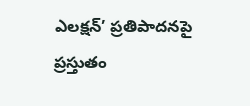ఎలక్షన్‌’ ప్రతిపాదనపై ప్రస్తుతం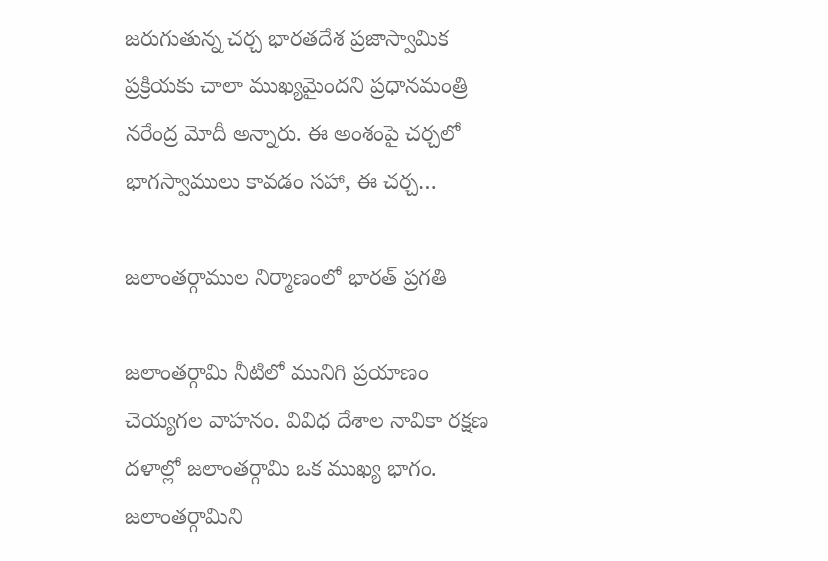జరుగుతున్న చర్చ భారతదేశ ప్రజాస్వామిక ప్రక్రియకు చాలా ముఖ్యమైందని ప్రధానమంత్రి నరేంద్ర మోదీ అన్నారు. ఈ అంశంపై చర్చలో భాగస్వాములు కావడం సహా, ఈ చర్చ…

జలాంతర్గాముల నిర్మాణంలో భారత్‌ ‌ప్రగతి

జలాంతర్గామి నీటిలో మునిగి ప్రయాణం చెయ్యగల వాహనం. వివిధ దేశాల నావికా రక్షణ దళాల్లో జలాంతర్గామి ఒక ముఖ్య భాగం. జలాంతర్గామిని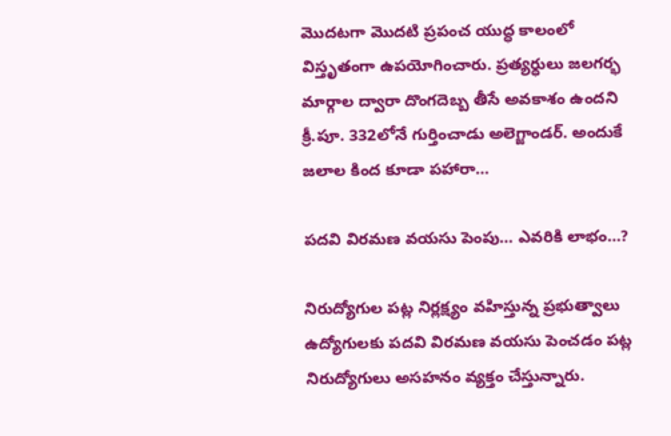మొదటగా మొదటి ప్రపంచ యుద్ధ కాలంలో విస్తృతంగా ఉపయోగించారు. ప్రత్యర్ధులు జలగర్భ మార్గాల ద్వారా దొంగదెబ్బ తీసే అవకాశం ఉందని క్రీ.పూ. 332లోనే గుర్తించాడు అలెగ్జాండర్‌. అం‌దుకే జలాల కింద కూడా పహారా…

పదవి విరమణ వయసు పెంపు… ఎవరికి లాభం…?

నిరుద్యోగుల పట్ల నిర్లక్ష్యం వహిస్తున్న ప్రభుత్వాలు ఉద్యోగులకు పదవి విరమణ వయసు పెంచడం పట్ల నిరుద్యోగులు అసహనం వ్యక్తం చేస్తున్నారు.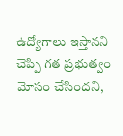ఉద్యోగాలు ఇస్తానని చెప్పి గత ప్రభుత్వం మోసం చేసిందని,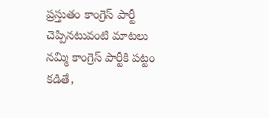ప్రస్తుతం కాంగ్రెస్ పార్టీ చెప్పినటువంటి మాటలు నమ్మి కాంగ్రెస్ పార్టీకి పట్టం కడితే,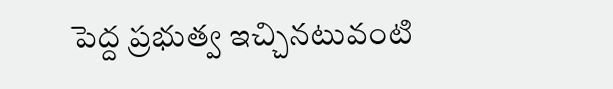పెద్ద ప్రభుత్వ ఇచ్చినటువంటి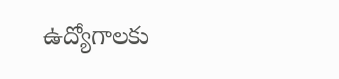ఉద్యోగాలకు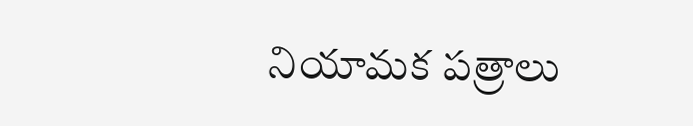నియామక పత్రాలు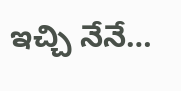ఇచ్చి నేనే…